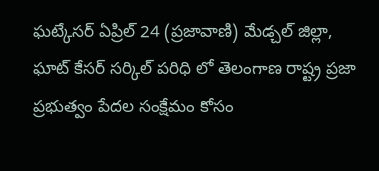ఘట్కేసర్ ఏప్రిల్ 24 (ప్రజావాణి) మేడ్చల్ జిల్లా, ఘాట్ కేసర్ సర్కిల్ పరిధి లో తెలంగాణ రాష్ట్ర ప్రజా ప్రభుత్వం పేదల సంక్షేమం కోసం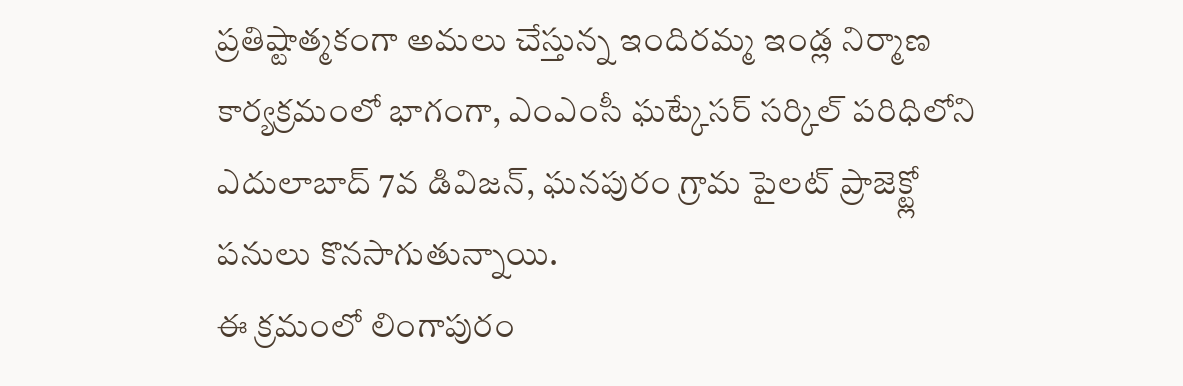ప్రతిష్టాత్మకంగా అమలు చేస్తున్న ఇందిరమ్మ ఇండ్ల నిర్మాణ కార్యక్రమంలో భాగంగా, ఎంఎంసీ ఘట్కేసర్ సర్కిల్ పరిధిలోని ఎదులాబాద్ 7వ డివిజన్, ఘనపురం గ్రామ పైలట్ ప్రాజెక్ట్లో పనులు కొనసాగుతున్నాయి.
ఈ క్రమంలో లింగాపురం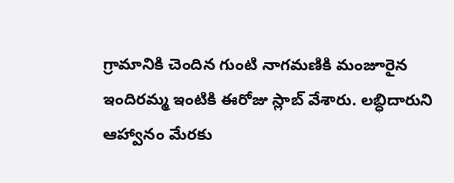గ్రామానికి చెందిన గుంటి నాగమణికి మంజూరైన ఇందిరమ్మ ఇంటికి ఈరోజు స్లాబ్ వేశారు. లబ్ధిదారుని ఆహ్వానం మేరకు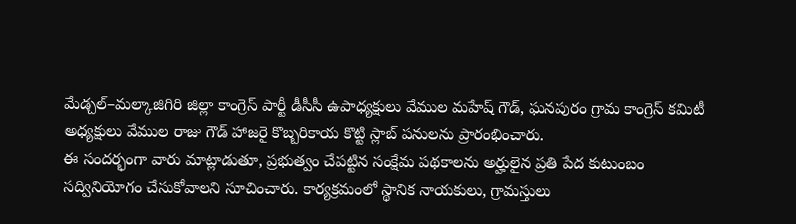మేడ్చల్–మల్కాజిగిరి జిల్లా కాంగ్రెస్ పార్టీ డీసీసీ ఉపాధ్యక్షులు వేముల మహేష్ గౌడ్, ఘనపురం గ్రామ కాంగ్రెస్ కమిటీ అధ్యక్షులు వేముల రాజు గౌడ్ హాజరై కొబ్బరికాయ కొట్టి స్లాబ్ పనులను ప్రారంభించారు.
ఈ సందర్భంగా వారు మాట్లాడుతూ, ప్రభుత్వం చేపట్టిన సంక్షేమ పథకాలను అర్హులైన ప్రతి పేద కుటుంబం సద్వినియోగం చేసుకోవాలని సూచించారు. కార్యక్రమంలో స్థానిక నాయకులు, గ్రామస్తులు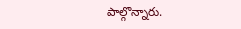పాల్గొన్నారు.